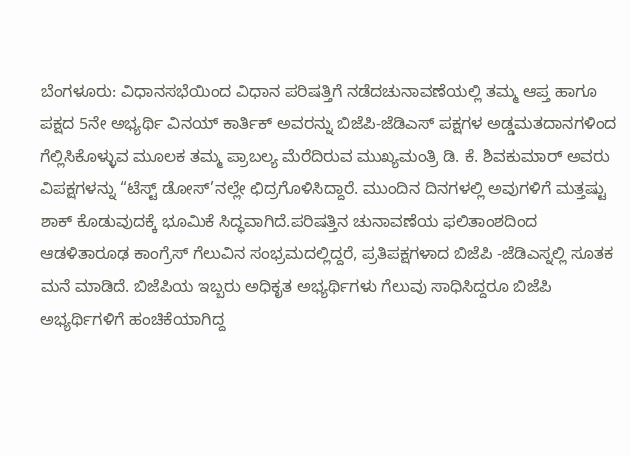ಬೆಂಗಳೂರು: ವಿಧಾನಸಭೆಯಿಂದ ವಿಧಾನ ಪರಿಷತ್ತಿಗೆ ನಡೆದಚುನಾವಣೆಯಲ್ಲಿ ತಮ್ಮ ಆಪ್ತ ಹಾಗೂ ಪಕ್ಷದ 5ನೇ ಅಭ್ಯರ್ಥಿ ವಿನಯ್ ಕಾರ್ತಿಕ್ ಅವರನ್ನು ಬಿಜೆಪಿ-ಜೆಡಿಎಸ್ ಪಕ್ಷಗಳ ಅಡ್ಡಮತದಾನಗಳಿಂದ ಗೆಲ್ಲಿಸಿಕೊಳ್ಳುವ ಮೂಲಕ ತಮ್ಮ ಪ್ರಾಬಲ್ಯ ಮೆರೆದಿರುವ ಮುಖ್ಯಮಂತ್ರಿ ಡಿ. ಕೆ. ಶಿವಕುಮಾರ್ ಅವರು ವಿಪಕ್ಷಗಳನ್ನು “ಟೆಸ್ಟ್ ಡೋಸ್’ನಲ್ಲೇ ಛಿದ್ರಗೊಳಿಸಿದ್ದಾರೆ. ಮುಂದಿನ ದಿನಗಳಲ್ಲಿ ಅವುಗಳಿಗೆ ಮತ್ತಷ್ಟು ಶಾಕ್ ಕೊಡುವುದಕ್ಕೆ ಭೂಮಿಕೆ ಸಿದ್ಧವಾಗಿದೆ.ಪರಿಷತ್ತಿನ ಚುನಾವಣೆಯ ಫಲಿತಾಂಶದಿಂದ ಆಡಳಿತಾರೂಢ ಕಾಂಗ್ರೆಸ್ ಗೆಲುವಿನ ಸಂಭ್ರಮದಲ್ಲಿದ್ದರೆ, ಪ್ರತಿಪಕ್ಷಗಳಾದ ಬಿಜೆಪಿ -ಜೆಡಿಎಸ್ನಲ್ಲಿ ಸೂತಕ ಮನೆ ಮಾಡಿದೆ. ಬಿಜೆಪಿಯ ಇಬ್ಬರು ಅಧಿಕೃತ ಅಭ್ಯರ್ಥಿಗಳು ಗೆಲುವು ಸಾಧಿಸಿದ್ದರೂ ಬಿಜೆಪಿ ಅಭ್ಯರ್ಥಿಗಳಿಗೆ ಹಂಚಿಕೆಯಾಗಿದ್ದ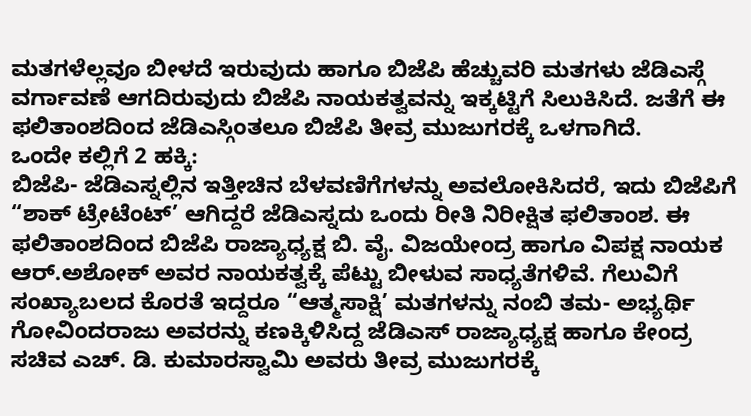ಮತಗಳೆಲ್ಲವೂ ಬೀಳದೆ ಇರುವುದು ಹಾಗೂ ಬಿಜೆಪಿ ಹೆಚ್ಚುವರಿ ಮತಗಳು ಜೆಡಿಎಸ್ಗೆ ವರ್ಗಾವಣೆ ಆಗದಿರುವುದು ಬಿಜೆಪಿ ನಾಯಕತ್ವವನ್ನು ಇಕ್ಕಟ್ಟಿಗೆ ಸಿಲುಕಿಸಿದೆ. ಜತೆಗೆ ಈ ಫಲಿತಾಂಶದಿಂದ ಜೆಡಿಎಸ್ಗಿಂತಲೂ ಬಿಜೆಪಿ ತೀವ್ರ ಮುಜುಗರಕ್ಕೆ ಒಳಗಾಗಿದೆ.
ಒಂದೇ ಕಲ್ಲಿಗೆ 2 ಹಕ್ಕಿ:
ಬಿಜೆಪಿ- ಜೆಡಿಎಸ್ನಲ್ಲಿನ ಇತ್ತೀಚಿನ ಬೆಳವಣಿಗೆಗಳನ್ನು ಅವಲೋಕಿಸಿದರೆ, ಇದು ಬಿಜೆಪಿಗೆ “ಶಾಕ್ ಟ್ರೇಟೆಂಟ್’ ಆಗಿದ್ದರೆ ಜೆಡಿಎಸ್ನದು ಒಂದು ರೀತಿ ನಿರೀಕ್ಷಿತ ಫಲಿತಾಂಶ. ಈ ಫಲಿತಾಂಶದಿಂದ ಬಿಜೆಪಿ ರಾಜ್ಯಾಧ್ಯಕ್ಷ ಬಿ. ವೈ. ವಿಜಯೇಂದ್ರ ಹಾಗೂ ವಿಪಕ್ಷ ನಾಯಕ ಆರ್.ಅಶೋಕ್ ಅವರ ನಾಯಕತ್ವಕ್ಕೆ ಪೆಟ್ಟು ಬೀಳುವ ಸಾಧ್ಯತೆಗಳಿವೆ. ಗೆಲುವಿಗೆ ಸಂಖ್ಯಾಬಲದ ಕೊರತೆ ಇದ್ದರೂ “ಆತ್ಮಸಾಕ್ಷಿ’ ಮತಗಳನ್ನು ನಂಬಿ ತಮ- ಅಭ್ಯರ್ಥಿ ಗೋವಿಂದರಾಜು ಅವರನ್ನು ಕಣಕ್ಕಿಳಿಸಿದ್ದ ಜೆಡಿಎಸ್ ರಾಜ್ಯಾಧ್ಯಕ್ಷ ಹಾಗೂ ಕೇಂದ್ರ ಸಚಿವ ಎಚ್. ಡಿ. ಕುಮಾರಸ್ವಾಮಿ ಅವರು ತೀವ್ರ ಮುಜುಗರಕ್ಕೆ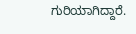ಗುರಿಯಾಗಿದ್ದಾರೆ.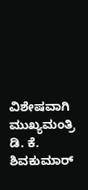ವಿಶೇಷವಾಗಿ ಮುಖ್ಯಮಂತ್ರಿ ಡಿ. ಕೆ. ಶಿವಕುಮಾರ್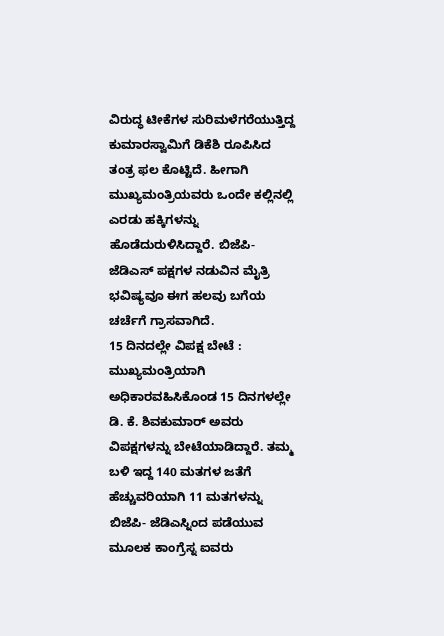ವಿರುದ್ಧ ಟೀಕೆಗಳ ಸುರಿಮಳೆಗರೆಯುತ್ತಿದ್ದ ಕುಮಾರಸ್ವಾಮಿಗೆ ಡಿಕೆಶಿ ರೂಪಿಸಿದ ತಂತ್ರ ಫಲ ಕೊಟ್ಟಿದೆ. ಹೀಗಾಗಿ ಮುಖ್ಯಮಂತ್ರಿಯವರು ಒಂದೇ ಕಲ್ಲಿನಲ್ಲಿ ಎರಡು ಹಕ್ಕಿಗಳನ್ನು ಹೊಡೆದುರುಳಿಸಿದ್ದಾರೆ. ಬಿಜೆಪಿ- ಜೆಡಿಎಸ್ ಪಕ್ಷಗಳ ನಡುವಿನ ಮೈತ್ರಿ ಭವಿಷ್ಯವೂ ಈಗ ಹಲವು ಬಗೆಯ ಚರ್ಚೆಗೆ ಗ್ರಾಸವಾಗಿದೆ.
15 ದಿನದಲ್ಲೇ ವಿಪಕ್ಷ ಬೇಟೆ :
ಮುಖ್ಯಮಂತ್ರಿಯಾಗಿ ಅಧಿಕಾರವಹಿಸಿಕೊಂಡ 15 ದಿನಗಳಲ್ಲೇ ಡಿ. ಕೆ. ಶಿವಕುಮಾರ್ ಅವರು ವಿಪಕ್ಷಗಳನ್ನು ಬೇಟೆಯಾಡಿದ್ದಾರೆ. ತಮ್ಮ ಬಳಿ ಇದ್ದ 140 ಮತಗಳ ಜತೆಗೆ ಹೆಚ್ಚುವರಿಯಾಗಿ 11 ಮತಗಳನ್ನು ಬಿಜೆಪಿ- ಜೆಡಿಎಸ್ನಿಂದ ಪಡೆಯುವ ಮೂಲಕ ಕಾಂಗ್ರೆಸ್ನ ಐವರು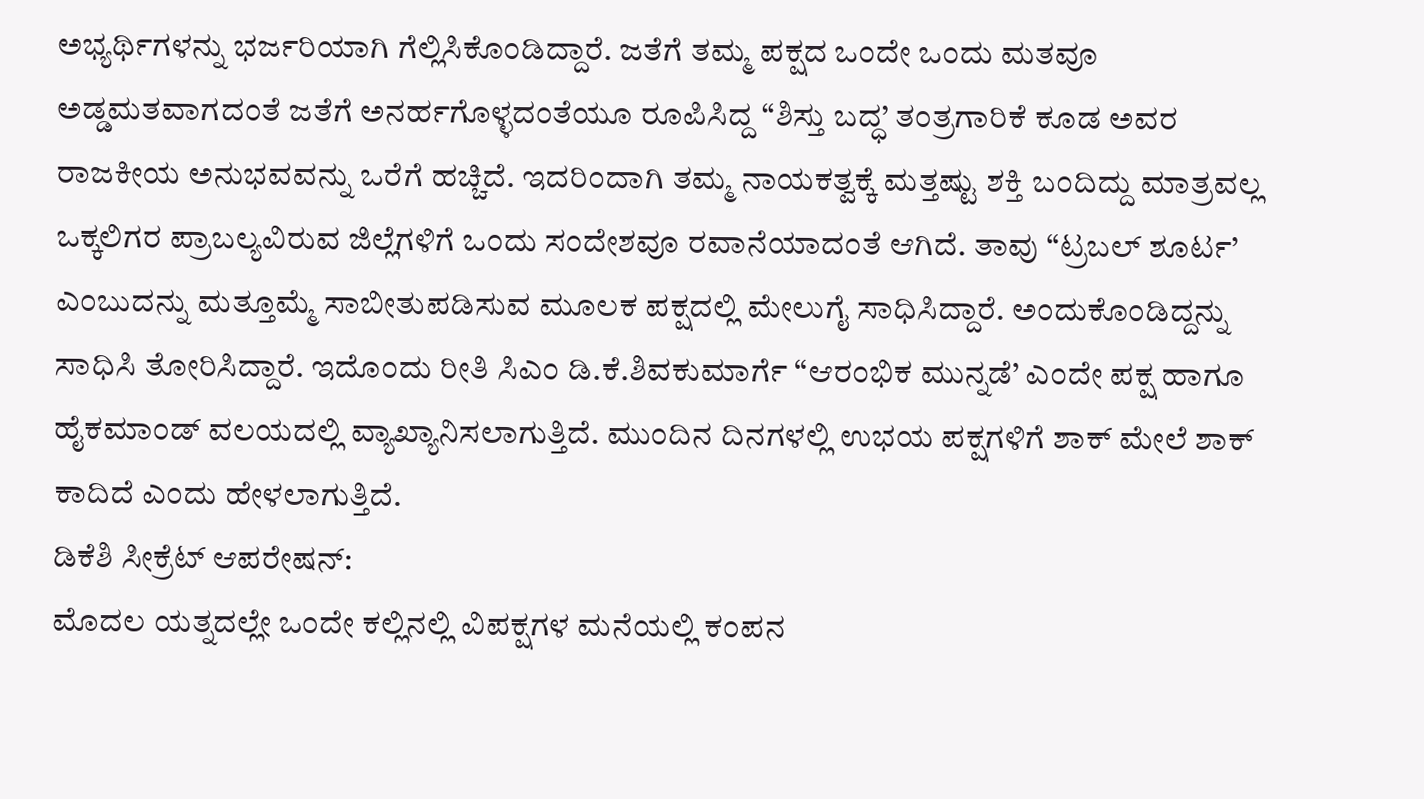ಅಭ್ಯರ್ಥಿಗಳನ್ನು ಭರ್ಜರಿಯಾಗಿ ಗೆಲ್ಲಿಸಿಕೊಂಡಿದ್ದಾರೆ. ಜತೆಗೆ ತಮ್ಮ ಪಕ್ಷದ ಒಂದೇ ಒಂದು ಮತವೂ ಅಡ್ಡಮತವಾಗದಂತೆ ಜತೆಗೆ ಅನರ್ಹಗೊಳ್ಳದಂತೆಯೂ ರೂಪಿಸಿದ್ದ “ಶಿಸ್ತು ಬದ್ಧ’ ತಂತ್ರಗಾರಿಕೆ ಕೂಡ ಅವರ ರಾಜಕೀಯ ಅನುಭವವನ್ನು ಒರೆಗೆ ಹಚ್ಚಿದೆ. ಇದರಿಂದಾಗಿ ತಮ್ಮ ನಾಯಕತ್ವಕ್ಕೆ ಮತ್ತಷ್ಟು ಶಕ್ತಿ ಬಂದಿದ್ದು ಮಾತ್ರವಲ್ಲ ಒಕ್ಕಲಿಗರ ಪ್ರಾಬಲ್ಯವಿರುವ ಜಿಲ್ಲೆಗಳಿಗೆ ಒಂದು ಸಂದೇಶವೂ ರವಾನೆಯಾದಂತೆ ಆಗಿದೆ. ತಾವು “ಟ್ರಬಲ್ ಶೂರ್ಟ’ ಎಂಬುದನ್ನು ಮತ್ತೂಮ್ಮೆ ಸಾಬೀತುಪಡಿಸುವ ಮೂಲಕ ಪಕ್ಷದಲ್ಲಿ ಮೇಲುಗೈ ಸಾಧಿಸಿದ್ದಾರೆ. ಅಂದುಕೊಂಡಿದ್ದನ್ನು ಸಾಧಿಸಿ ತೋರಿಸಿದ್ದಾರೆ. ಇದೊಂದು ರೀತಿ ಸಿಎಂ ಡಿ.ಕೆ.ಶಿವಕುಮಾರ್ಗೆ “ಆರಂಭಿಕ ಮುನ್ನಡೆ’ ಎಂದೇ ಪಕ್ಷ ಹಾಗೂ ಹೈಕಮಾಂಡ್ ವಲಯದಲ್ಲಿ ವ್ಯಾಖ್ಯಾನಿಸಲಾಗುತ್ತಿದೆ. ಮುಂದಿನ ದಿನಗಳಲ್ಲಿ ಉಭಯ ಪಕ್ಷಗಳಿಗೆ ಶಾಕ್ ಮೇಲೆ ಶಾಕ್ ಕಾದಿದೆ ಎಂದು ಹೇಳಲಾಗುತ್ತಿದೆ.
ಡಿಕೆಶಿ ಸೀಕ್ರೆಟ್ ಆಪರೇಷನ್:
ಮೊದಲ ಯತ್ನದಲ್ಲೇ ಒಂದೇ ಕಲ್ಲಿನಲ್ಲಿ ವಿಪಕ್ಷಗಳ ಮನೆಯಲ್ಲಿ ಕಂಪನ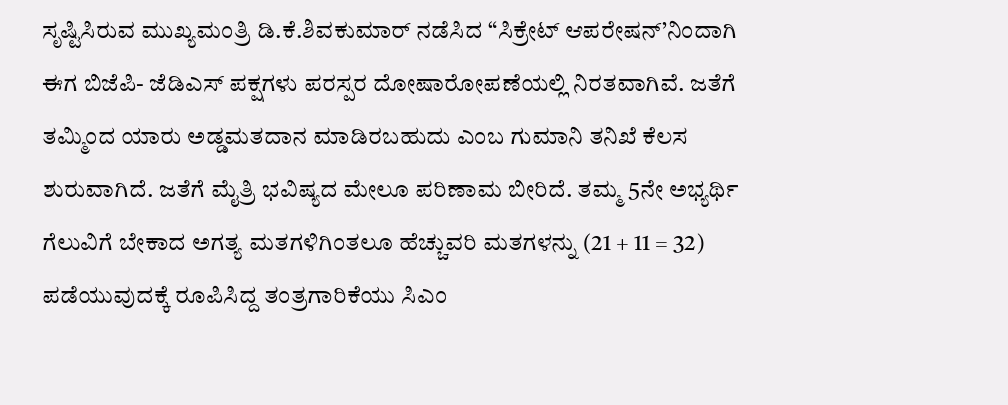ಸೃಷ್ಟಿಸಿರುವ ಮುಖ್ಯಮಂತ್ರಿ ಡಿ.ಕೆ.ಶಿವಕುಮಾರ್ ನಡೆಸಿದ “ಸಿಕ್ರೇಟ್ ಆಪರೇಷನ್’ನಿಂದಾಗಿ ಈಗ ಬಿಜೆಪಿ- ಜೆಡಿಎಸ್ ಪಕ್ಷಗಳು ಪರಸ್ಪರ ದೋಷಾರೋಪಣೆಯಲ್ಲಿ ನಿರತವಾಗಿವೆ. ಜತೆಗೆ ತಮ್ಮಿಂದ ಯಾರು ಅಡ್ಡಮತದಾನ ಮಾಡಿರಬಹುದು ಎಂಬ ಗುಮಾನಿ ತನಿಖೆ ಕೆಲಸ ಶುರುವಾಗಿದೆ. ಜತೆಗೆ ಮೈತ್ರಿ ಭವಿಷ್ಯದ ಮೇಲೂ ಪರಿಣಾಮ ಬೀರಿದೆ. ತಮ್ಮ 5ನೇ ಅಭ್ಯರ್ಥಿ ಗೆಲುವಿಗೆ ಬೇಕಾದ ಅಗತ್ಯ ಮತಗಳಿಗಿಂತಲೂ ಹೆಚ್ಚುವರಿ ಮತಗಳನ್ನು (21 + 11 = 32) ಪಡೆಯುವುದಕ್ಕೆ ರೂಪಿಸಿದ್ದ ತಂತ್ರಗಾರಿಕೆಯು ಸಿಎಂ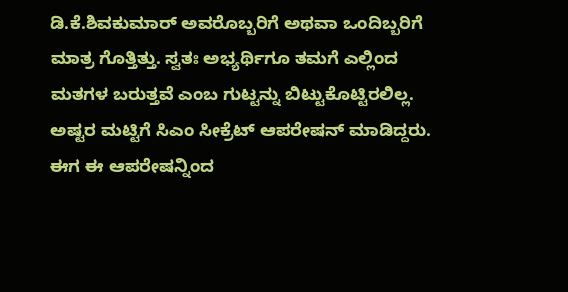ಡಿ.ಕೆ.ಶಿವಕುಮಾರ್ ಅವರೊಬ್ಬರಿಗೆ ಅಥವಾ ಒಂದಿಬ್ಬರಿಗೆ ಮಾತ್ರ ಗೊತ್ತಿತ್ತು. ಸ್ವತಃ ಅಭ್ಯರ್ಥಿಗೂ ತಮಗೆ ಎಲ್ಲಿಂದ ಮತಗಳ ಬರುತ್ತವೆ ಎಂಬ ಗುಟ್ಟನ್ನು ಬಿಟ್ಟುಕೊಟ್ಟಿರಲಿಲ್ಲ. ಅಷ್ಟರ ಮಟ್ಟಿಗೆ ಸಿಎಂ ಸೀಕ್ರೆಟ್ ಆಪರೇಷನ್ ಮಾಡಿದ್ದರು. ಈಗ ಈ ಆಪರೇಷನ್ನಿಂದ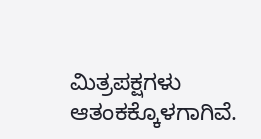ಮಿತ್ರಪಕ್ಷಗಳು ಆತಂಕಕ್ಕೊಳಗಾಗಿವೆ.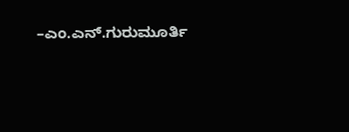–ಎಂ.ಎನ್.ಗುರುಮೂರ್ತಿ